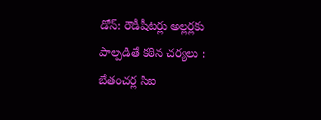డోన్: రౌడీషీటర్లు అల్లర్లకు పాల్పడితే కఠిన చర్యలు : బేతంచర్ల సిఐ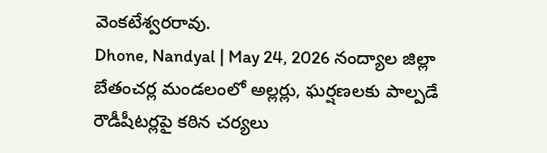వెంకటేశ్వరరావు.
Dhone, Nandyal | May 24, 2026 నంద్యాల జిల్లా బేతంచర్ల మండలంలో అల్లర్లు, ఘర్షణలకు పాల్పడే రౌడీషీటర్లపై కఠిన చర్యలు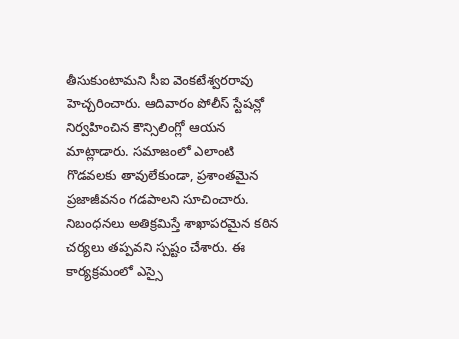తీసుకుంటామని సీఐ వెంకటేశ్వరరావు హెచ్చరించారు. ఆదివారం పోలీస్ స్టేషన్లో నిర్వహించిన కౌన్సిలింగ్లో ఆయన మాట్లాడారు. సమాజంలో ఎలాంటి గొడవలకు తావులేకుండా, ప్రశాంతమైన ప్రజాజీవనం గడపాలని సూచించారు. నిబంధనలు అతిక్రమిస్తే శాఖాపరమైన కఠిన చర్యలు తప్పవని స్పష్టం చేశారు. ఈ కార్యక్రమంలో ఎస్సై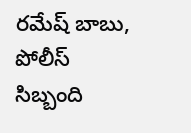రమేష్ బాబు, పోలీస్ సిబ్బంది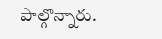పాల్గొన్నారు.